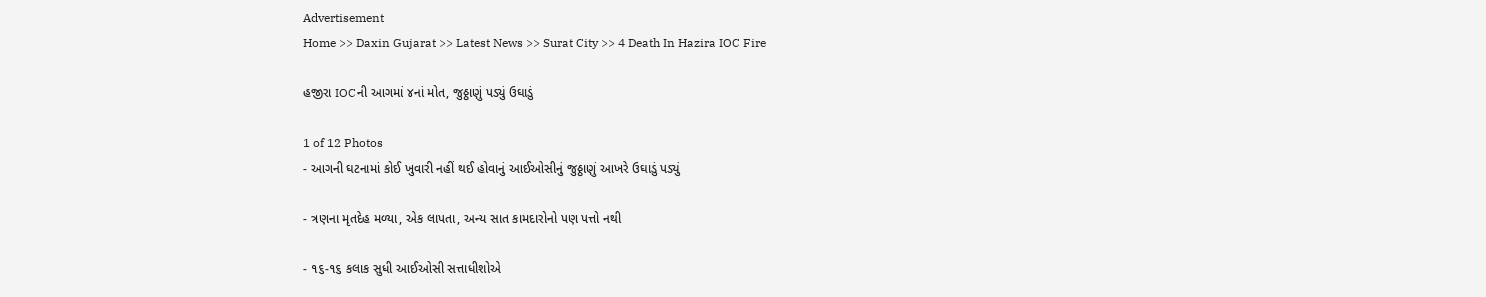Advertisement
Home >> Daxin Gujarat >> Latest News >> Surat City >> 4 Death In Hazira IOC Fire

હજીરા IOCની આગમાં ૪નાં મોત, જુઠ્ઠાણું પડ્યું ઉઘાડું

1 of 12 Photos
- આગની ઘટનામાં કોઈ ખુવારી નહીં થઈ હોવાનું આઈઓસીનું જુઠ્ઠાણું આખરે ઉઘાડું પડ્યું

- ત્રણના મૃતદેહ મળ્યા, એક લાપતા, અન્ય સાત કામદારોનો પણ પત્તો નથી

- ૧૬-૧૬ કલાક સુધી આઈઓસી સત્તાધીશોએ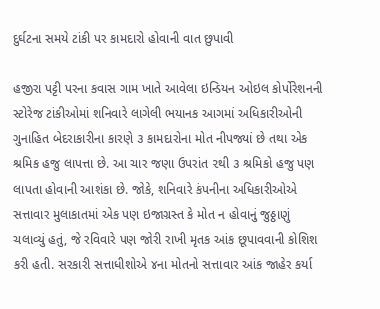દુર્ઘટના સમયે ટાંકી પર કામદારો હોવાની વાત છુપાવી

હજીરા પટ્ટી પરના કવાસ ગામ ખાતે આવેલા ઇન્ડિયન ઓઇલ કોર્પોરેશનની સ્ટોરેજ ટાંકીઓમાં શનિવારે લાગેલી ભયાનક આગમાં અધિકારીઓની ગુનાહિ‌ત બેદરાકારીના કારણે ૩ કામદારોના મોત નીપજ્યાં છે તથા એક શ્રમિક હજુ લાપત્તા છે. આ ચાર જણા ઉપરાંત ૨થી ૩ શ્રમિકો હજુ પણ લાપતા હોવાની આશંકા છે. જોકે, શનિવારે કંપનીના અધિકારીઓએ સત્તાવાર મુલાકાતમાં એક પણ ઇજાગ્રસ્ત કે મોત ન હોવાનું જુઠ્ઠાણું ચલાવ્યું હતું, જે રવિવારે પણ જોરી રાખી મૃતક આંક છૂપાવવાની કોશિશ કરી હતી. સરકારી સત્તાધીશોએ ૪ના મોતનો સત્તાવાર આંક જાહેર કર્યા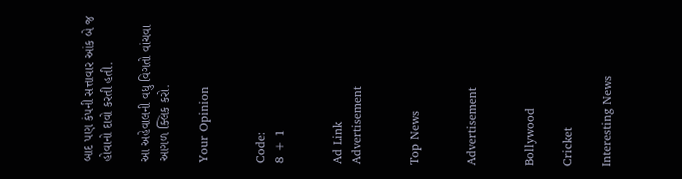બાદ પણ કંપની સત્તાવાર આંક બે જ હોવાનો દાવો કરતી હતી.

આ અહેવાલની વધુ વિગતો વાંચવા આગળ ક્લિક કરો.

Your Opinion


Code:
8 + 1


Ad Link
Advertisement


Top News


Advertisement


Bollywood

Cricket

Interesting News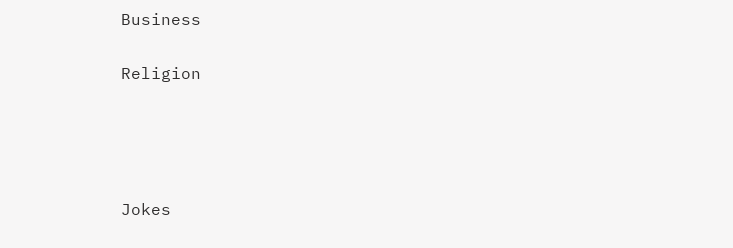Business

Religion




Jokes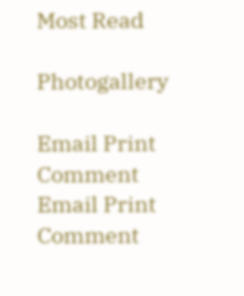Most Read

Photogallery

Email Print Comment
Email Print Comment